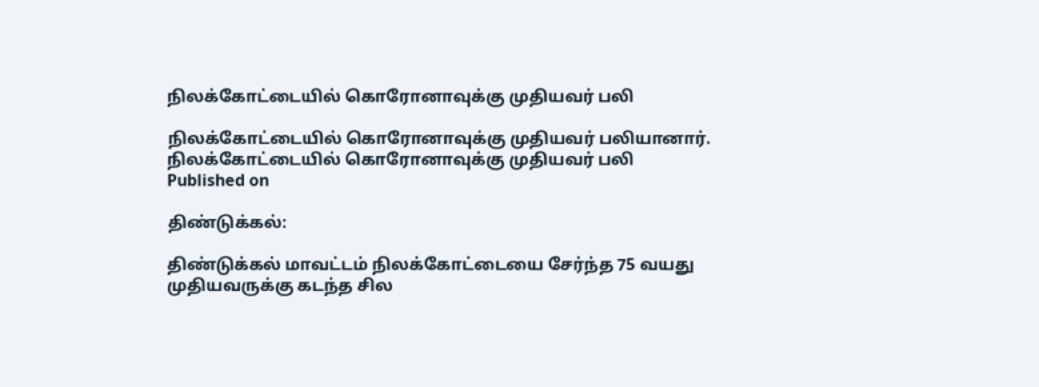நிலக்கோட்டையில் கொரோனாவுக்கு முதியவர் பலி

நிலக்கோட்டையில் கொரோனாவுக்கு முதியவர் பலியானார்.
நிலக்கோட்டையில் கொரோனாவுக்கு முதியவர் பலி
Published on

திண்டுக்கல்:

திண்டுக்கல் மாவட்டம் நிலக்கோட்டையை சேர்ந்த 75 வயது முதியவருக்கு கடந்த சில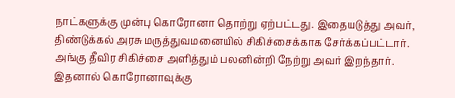நாட்களுக்கு முன்பு கொரோனா தொற்று ஏற்பட்டது. இதையடுத்து அவர், திண்டுக்கல் அரசு மருத்துவமனையில் சிகிச்சைக்காக சேர்க்கப்பட்டார். அங்கு தீவிர சிகிச்சை அளித்தும் பலனின்றி நேற்று அவர் இறந்தார். இதனால் கொரோனாவுக்கு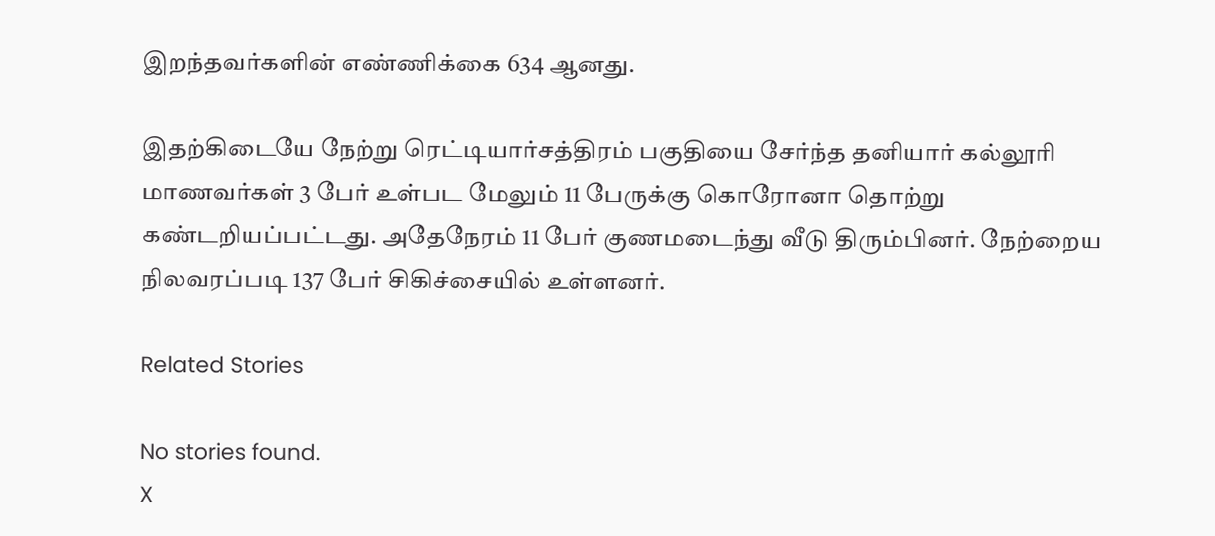இறந்தவர்களின் எண்ணிக்கை 634 ஆனது.

இதற்கிடையே நேற்று ரெட்டியார்சத்திரம் பகுதியை சேர்ந்த தனியார் கல்லூரி மாணவர்கள் 3 பேர் உள்பட மேலும் 11 பேருக்கு கொரோனா தொற்று கண்டறியப்பட்டது. அதேநேரம் 11 பேர் குணமடைந்து வீடு திரும்பினர். நேற்றைய நிலவரப்படி 137 பேர் சிகிச்சையில் உள்ளனர்.

Related Stories

No stories found.
X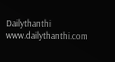Dailythanthi
www.dailythanthi.com